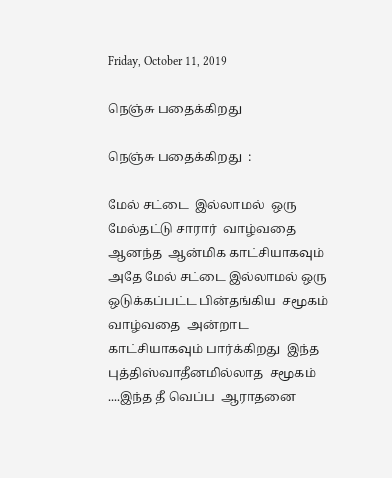Friday, October 11, 2019

நெஞ்சு பதைக்கிறது

நெஞ்சு பதைக்கிறது  :

மேல் சட்டை  இல்லாமல்  ஒரு மேல்தட்டு சாரார்  வாழ்வதை  ஆனந்த  ஆன்மிக காட்சியாகவும் அதே மேல் சட்டை இல்லாமல் ஒரு ஒடுக்கப்பட்ட பின்தங்கிய  சமூகம் வாழ்வதை  அன்றாட  காட்சியாகவும் பார்க்கிறது  இந்த புத்திஸ்வாதீனமில்லாத  சமூகம் ....இந்த தீ வெப்ப  ஆராதனை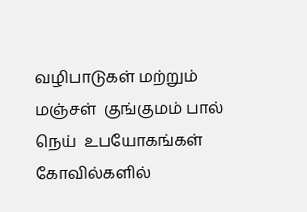வழிபாடுகள் மற்றும் மஞ்சள்  குங்குமம் பால் நெய்  உபயோகங்கள்   கோவில்களில்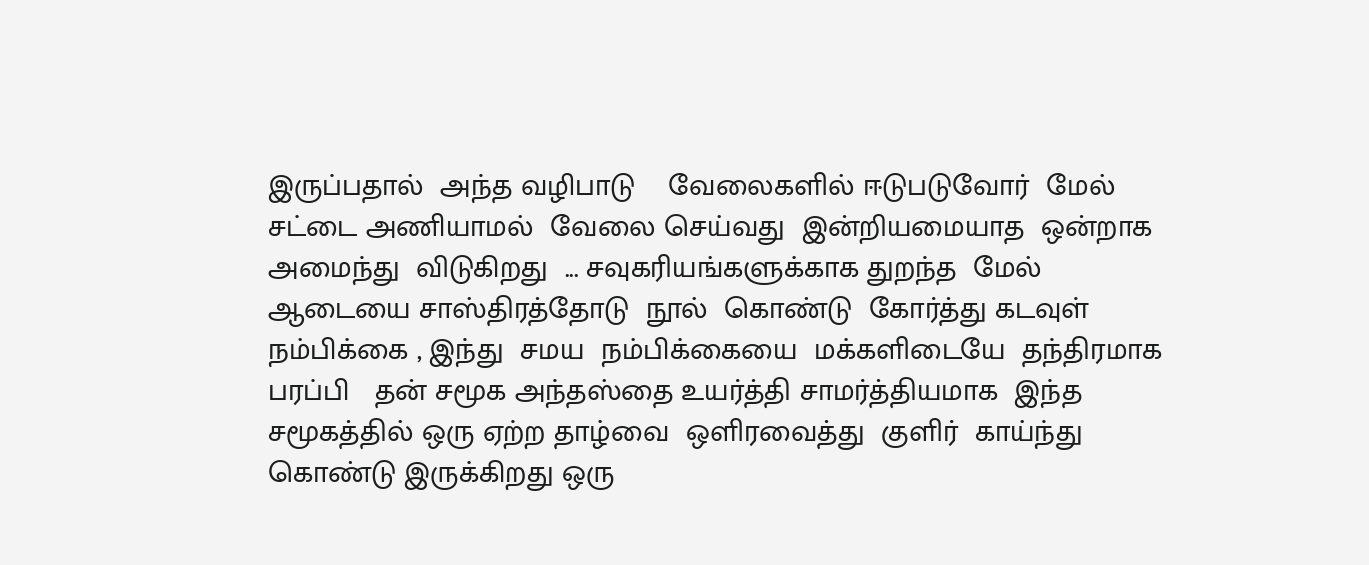இருப்பதால்  அந்த வழிபாடு    வேலைகளில் ஈடுபடுவோர்  மேல் சட்டை அணியாமல்  வேலை செய்வது  இன்றியமையாத  ஒன்றாக  அமைந்து  விடுகிறது  ... சவுகரியங்களுக்காக துறந்த  மேல் ஆடையை சாஸ்திரத்தோடு  நூல்  கொண்டு  கோர்த்து கடவுள் நம்பிக்கை , இந்து  சமய  நம்பிக்கையை  மக்களிடையே  தந்திரமாக  பரப்பி   தன் சமூக அந்தஸ்தை உயர்த்தி சாமர்த்தியமாக  இந்த சமூகத்தில் ஒரு ஏற்ற தாழ்வை  ஒளிரவைத்து  குளிர்  காய்ந்து கொண்டு இருக்கிறது ஒரு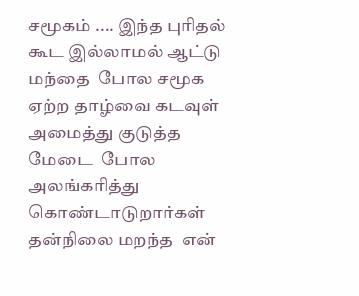சமூகம் .... இந்த புரிதல்  கூட இல்லாமல் ஆட்டு  மந்தை  போல சமூக ஏற்ற தாழ்வை கடவுள் அமைத்து குடுத்த மேடை  போல அலங்கரித்து கொண்டாடுறார்கள்  தன்நிலை மறந்த  என்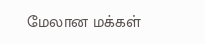மேலான மக்கள்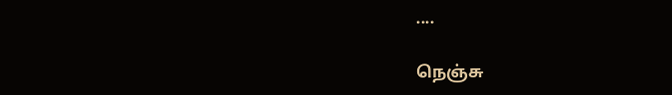....

நெஞ்சு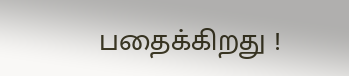பதைக்கிறது !